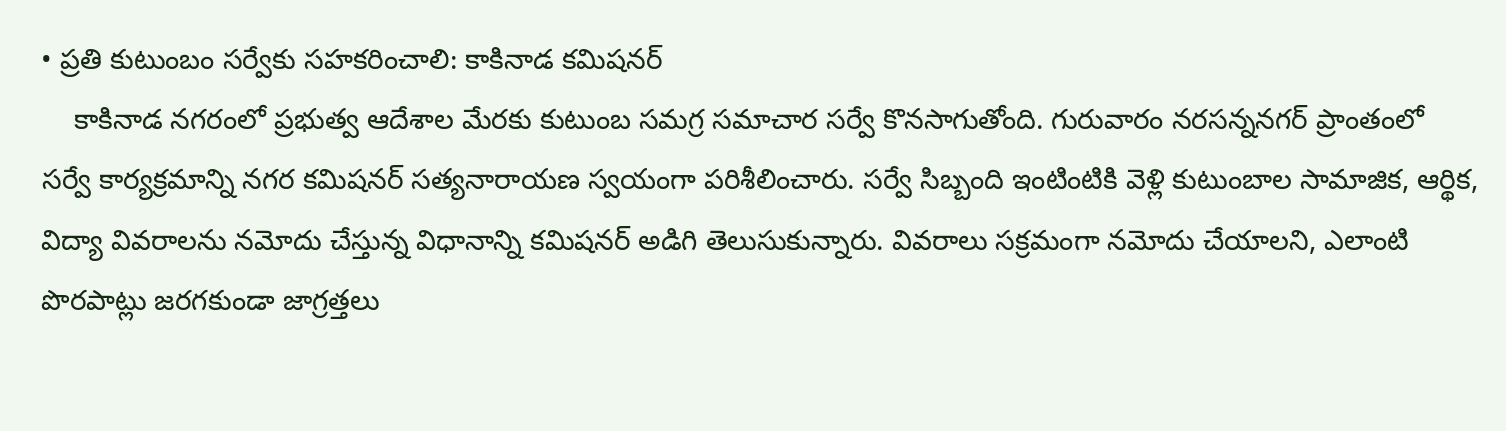• ప్రతి కుటుంబం సర్వేకు సహకరించాలి: కాకినాడ కమిషనర్
    కాకినాడ నగరంలో ప్రభుత్వ ఆదేశాల మేరకు కుటుంబ సమగ్ర సమాచార సర్వే కొనసాగుతోంది. గురువారం నరసన్ననగర్ ప్రాంతంలో సర్వే కార్యక్రమాన్ని నగర కమిషనర్ సత్యనారాయణ స్వయంగా పరిశీలించారు. సర్వే సిబ్బంది ఇంటింటికి వెళ్లి కుటుంబాల సామాజిక, ఆర్థిక, విద్యా వివరాలను నమోదు చేస్తున్న విధానాన్ని కమిషనర్ అడిగి తెలుసుకున్నారు. వివరాలు సక్రమంగా నమోదు చేయాలని, ఎలాంటి పొరపాట్లు జరగకుండా జాగ్రత్తలు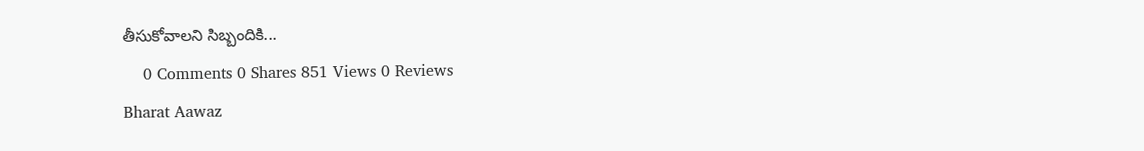తీసుకోవాలని సిబ్బందికి...
    0 Comments 0 Shares 851 Views 0 Reviews
Bharat Aawaz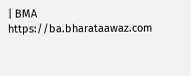| BMA https://ba.bharataawaz.com